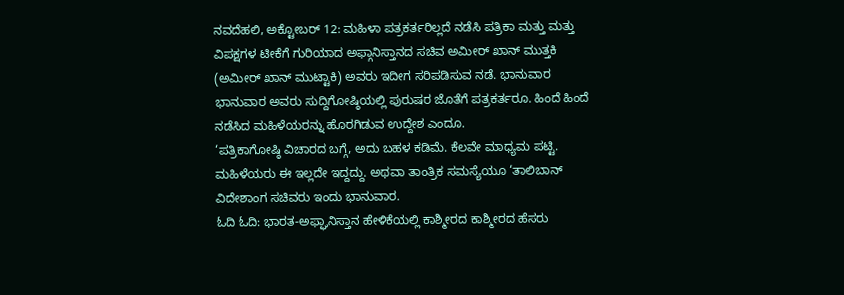ನವದೆಹಲಿ, ಅಕ್ಟೋಬರ್ 12: ಮಹಿಳಾ ಪತ್ರಕರ್ತರಿಲ್ಲದೆ ನಡೆಸಿ ಪತ್ರಿಕಾ ಮತ್ತು ಮತ್ತು ವಿಪಕ್ಷಗಳ ಟೀಕೆಗೆ ಗುರಿಯಾದ ಅಫ್ಗಾನಿಸ್ತಾನದ ಸಚಿವ ಅಮೀರ್ ಖಾನ್ ಮುತ್ತಕಿ (ಅಮೀರ್ ಖಾನ್ ಮುಟ್ಟಾಕಿ) ಅವರು ಇದೀಗ ಸರಿಪಡಿಸುವ ನಡೆ. ಭಾನುವಾರ ಭಾನುವಾರ ಅವರು ಸುದ್ದಿಗೋಷ್ಠಿಯಲ್ಲಿ ಪುರುಷರ ಜೊತೆಗೆ ಪತ್ರಕರ್ತರೂ. ಹಿಂದೆ ಹಿಂದೆ ನಡೆಸಿದ ಮಹಿಳೆಯರನ್ನು ಹೊರಗಿಡುವ ಉದ್ದೇಶ ಎಂದೂ.
‘ಪತ್ರಿಕಾಗೋಷ್ಠಿ ವಿಚಾರದ ಬಗ್ಗೆ, ಅದು ಬಹಳ ಕಡಿಮೆ. ಕೆಲವೇ ಮಾಧ್ಯಮ ಪಟ್ಟಿ. ಮಹಿಳೆಯರು ಈ ಇಲ್ಲದೇ ಇದ್ದದ್ದು. ಅಥವಾ ತಾಂತ್ರಿಕ ಸಮಸ್ಯೆಯೂ ‘ತಾಲಿಬಾನ್ ವಿದೇಶಾಂಗ ಸಚಿವರು ಇಂದು ಭಾನುವಾರ.
ಓದಿ ಓದಿ: ಭಾರತ-ಅಫ್ಘಾನಿಸ್ತಾನ ಹೇಳಿಕೆಯಲ್ಲಿ ಕಾಶ್ಮೀರದ ಕಾಶ್ಮೀರದ ಹೆಸರು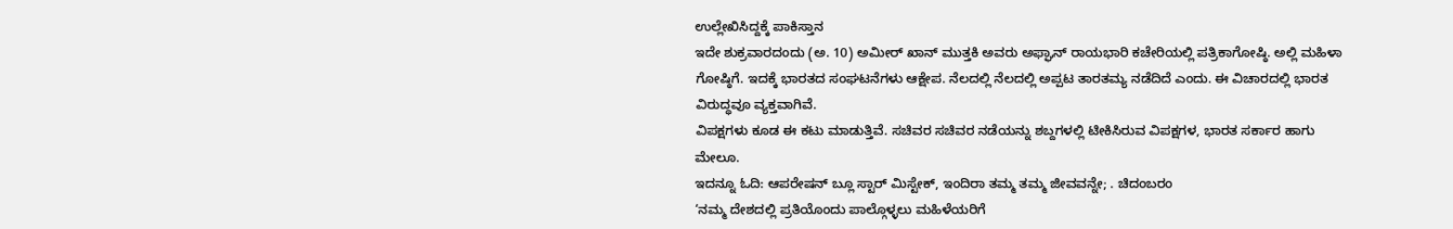ಉಲ್ಲೇಖಿಸಿದ್ದಕ್ಕೆ ಪಾಕಿಸ್ತಾನ
ಇದೇ ಶುಕ್ರವಾರದಂದು (ಅ. 10) ಅಮೀರ್ ಖಾನ್ ಮುತ್ತಕಿ ಅವರು ಅಫ್ಘಾನ್ ರಾಯಭಾರಿ ಕಚೇರಿಯಲ್ಲಿ ಪತ್ರಿಕಾಗೋಷ್ಠಿ. ಅಲ್ಲಿ ಮಹಿಳಾ ಗೋಷ್ಠಿಗೆ. ಇದಕ್ಕೆ ಭಾರತದ ಸಂಘಟನೆಗಳು ಆಕ್ಷೇಪ. ನೆಲದಲ್ಲಿ ನೆಲದಲ್ಲಿ ಅಪ್ಪಟ ತಾರತಮ್ಯ ನಡೆದಿದೆ ಎಂದು. ಈ ವಿಚಾರದಲ್ಲಿ ಭಾರತ ವಿರುದ್ಧವೂ ವ್ಯಕ್ತವಾಗಿವೆ.
ವಿಪಕ್ಷಗಳು ಕೂಡ ಈ ಕಟು ಮಾಡುತ್ತಿವೆ. ಸಚಿವರ ಸಚಿವರ ನಡೆಯನ್ನು ಶಬ್ದಗಳಲ್ಲಿ ಟೀಕಿಸಿರುವ ವಿಪಕ್ಷಗಳ, ಭಾರತ ಸರ್ಕಾರ ಹಾಗು ಮೇಲೂ.
ಇದನ್ನೂ ಓದಿ: ಆಪರೇಷನ್ ಬ್ಲೂ ಸ್ಟಾರ್ ಮಿಸ್ಟೇಕ್, ಇಂದಿರಾ ತಮ್ಮ ತಮ್ಮ ಜೀವವನ್ನೇ; . ಚಿದಂಬರಂ
‘ನಮ್ಮ ದೇಶದಲ್ಲಿ ಪ್ರತಿಯೊಂದು ಪಾಲ್ಗೊಳ್ಳಲು ಮಹಿಳೆಯರಿಗೆ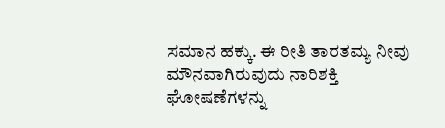ಸಮಾನ ಹಕ್ಕು. ಈ ರೀತಿ ತಾರತಮ್ಯ ನೀವು ಮೌನವಾಗಿರುವುದು ನಾರಿಶಕ್ತಿ ಘೋಷಣೆಗಳನ್ನು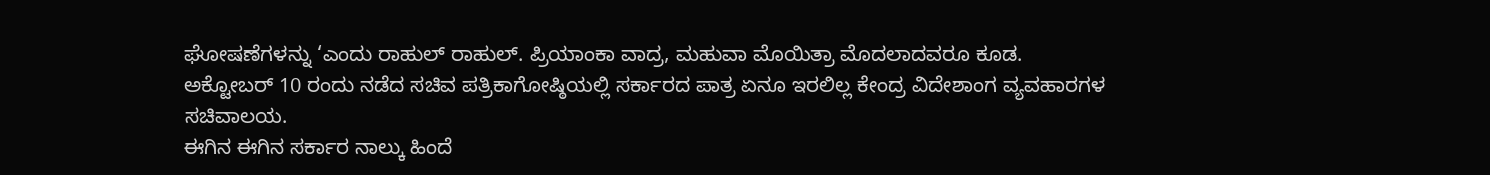ಘೋಷಣೆಗಳನ್ನು ‘ಎಂದು ರಾಹುಲ್ ರಾಹುಲ್. ಪ್ರಿಯಾಂಕಾ ವಾದ್ರ, ಮಹುವಾ ಮೊಯಿತ್ರಾ ಮೊದಲಾದವರೂ ಕೂಡ.
ಅಕ್ಟೋಬರ್ 10 ರಂದು ನಡೆದ ಸಚಿವ ಪತ್ರಿಕಾಗೋಷ್ಠಿಯಲ್ಲಿ ಸರ್ಕಾರದ ಪಾತ್ರ ಏನೂ ಇರಲಿಲ್ಲ ಕೇಂದ್ರ ವಿದೇಶಾಂಗ ವ್ಯವಹಾರಗಳ ಸಚಿವಾಲಯ.
ಈಗಿನ ಈಗಿನ ಸರ್ಕಾರ ನಾಲ್ಕು ಹಿಂದೆ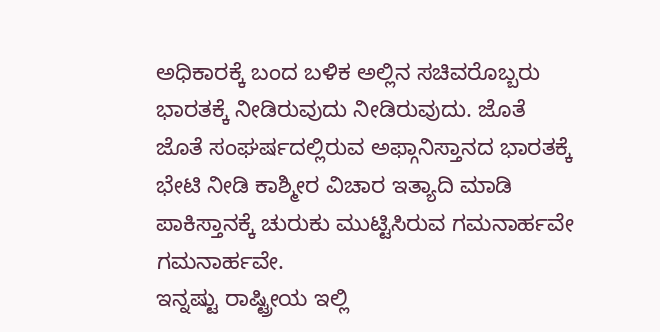ಅಧಿಕಾರಕ್ಕೆ ಬಂದ ಬಳಿಕ ಅಲ್ಲಿನ ಸಚಿವರೊಬ್ಬರು ಭಾರತಕ್ಕೆ ನೀಡಿರುವುದು ನೀಡಿರುವುದು. ಜೊತೆ ಜೊತೆ ಸಂಘರ್ಷದಲ್ಲಿರುವ ಅಫ್ಗಾನಿಸ್ತಾನದ ಭಾರತಕ್ಕೆ ಭೇಟಿ ನೀಡಿ ಕಾಶ್ಮೀರ ವಿಚಾರ ಇತ್ಯಾದಿ ಮಾಡಿ ಪಾಕಿಸ್ತಾನಕ್ಕೆ ಚುರುಕು ಮುಟ್ಟಿಸಿರುವ ಗಮನಾರ್ಹವೇ ಗಮನಾರ್ಹವೇ.
ಇನ್ನಷ್ಟು ರಾಷ್ಟ್ರೀಯ ಇಲ್ಲಿ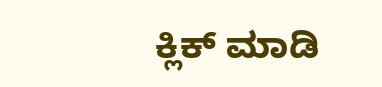ಕ್ಲಿಕ್ ಮಾಡಿ